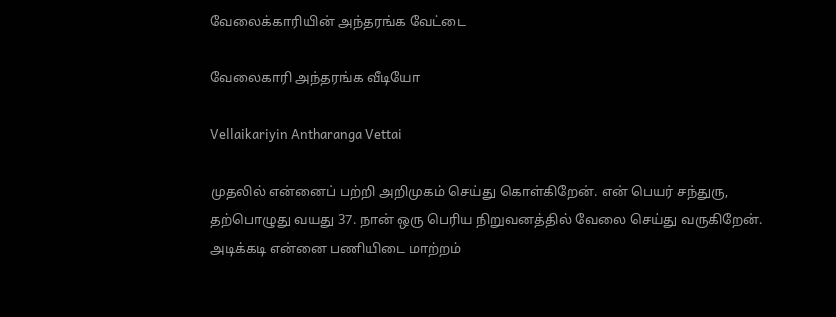வேலைக்காரியின் அந்தரங்க வேட்டை

வேலைகாரி அந்தரங்க வீடியோ

Vellaikariyin Antharanga Vettai

முதலில் என்னைப் பற்றி அறிமுகம் செய்து கொள்கிறேன். என் பெயர் சந்துரு,  தற்பொழுது வயது 37. நான் ஒரு பெரிய நிறுவனத்தில் வேலை செய்து வருகிறேன். அடிக்கடி என்னை பணியிடை மாற்றம்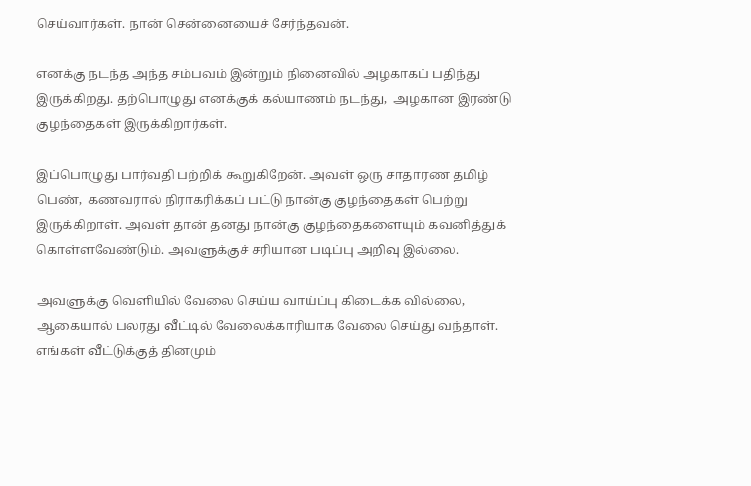செய்வார்கள். நான் சென்னையைச் சேர்ந்தவன்.

எனக்கு நடந்த அந்த சம்பவம் இன்றும் நினைவில் அழகாகப் பதிந்து இருக்கிறது. தற்பொழுது எனக்குக் கல்யாணம் நடந்து,  அழகான இரண்டு குழந்தைகள் இருக்கிறார்கள்.

இப்பொழுது பார்வதி பற்றிக் கூறுகிறேன். அவள் ஒரு சாதாரண தமிழ் பெண்,  கணவரால் நிராகரிக்கப் பட்டு நான்கு குழந்தைகள் பெற்று இருக்கிறாள். அவள் தான் தனது நான்கு குழந்தைகளையும் கவனித்துக் கொள்ளவேண்டும். அவளுக்குச் சரியான படிப்பு அறிவு இல்லை.

அவளுக்கு வெளியில் வேலை செய்ய வாய்ப்பு கிடைக்க வில்லை,  ஆகையால் பலரது வீட்டில் வேலைக்காரியாக வேலை செய்து வந்தாள். எங்கள் வீட்டுக்குத் தினமும்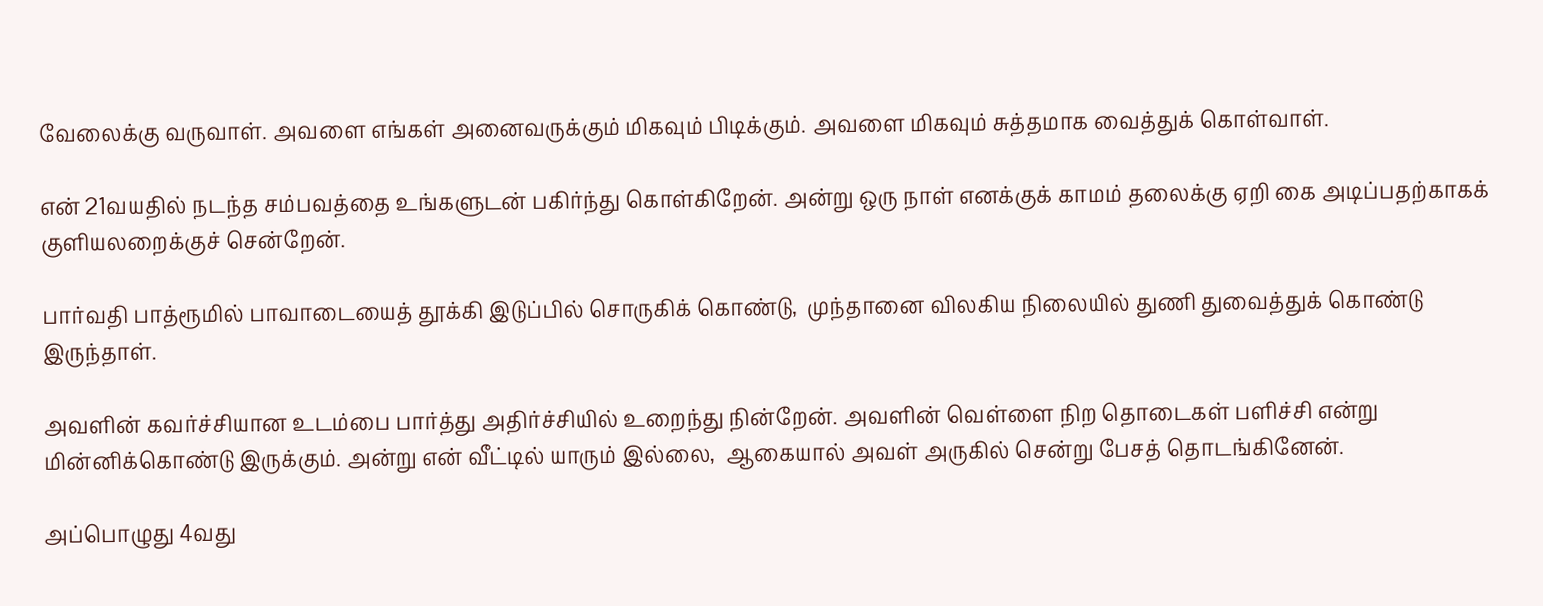வேலைக்கு வருவாள். அவளை எங்கள் அனைவருக்கும் மிகவும் பிடிக்கும். அவளை மிகவும் சுத்தமாக வைத்துக் கொள்வாள்.

என் 21வயதில் நடந்த சம்பவத்தை உங்களுடன் பகிர்ந்து கொள்கிறேன். அன்று ஒரு நாள் எனக்குக் காமம் தலைக்கு ஏறி கை அடிப்பதற்காகக் குளியலறைக்குச் சென்றேன்.

பார்வதி பாத்ரூமில் பாவாடையைத் தூக்கி இடுப்பில் சொருகிக் கொண்டு,  முந்தானை விலகிய நிலையில் துணி துவைத்துக் கொண்டு இருந்தாள்.

அவளின் கவர்ச்சியான உடம்பை பார்த்து அதிர்ச்சியில் உறைந்து நின்றேன். அவளின் வெள்ளை நிற தொடைகள் பளிச்சி என்று மின்னிக்கொண்டு இருக்கும். அன்று என் வீட்டில் யாரும் இல்லை,  ஆகையால் அவள் அருகில் சென்று பேசத் தொடங்கினேன்.

அப்பொழுது 4வது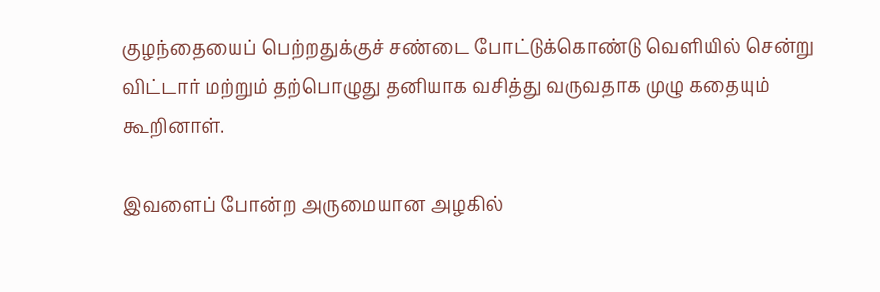குழந்தையைப் பெற்றதுக்குச் சண்டை போட்டுக்கொண்டு வெளியில் சென்று விட்டார் மற்றும் தற்பொழுது தனியாக வசித்து வருவதாக முழு கதையும் கூறினாள்.

இவளைப் போன்ற அருமையான அழகில்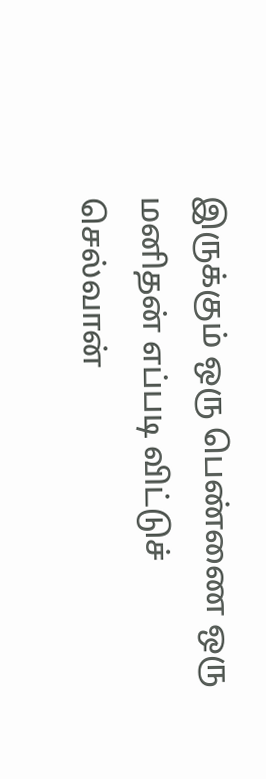இருக்கும் ஒரு பெண்ணை ஒரு மனிதன் எப்படி விட்டுச் செல்வான்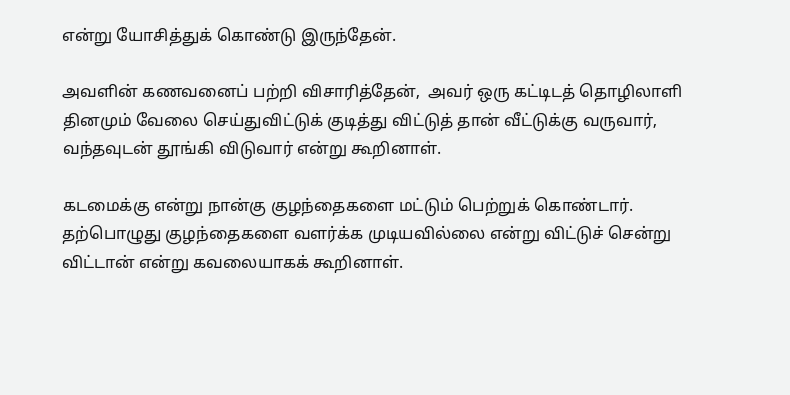என்று யோசித்துக் கொண்டு இருந்தேன்.

அவளின் கணவனைப் பற்றி விசாரித்தேன்,  அவர் ஒரு கட்டிடத் தொழிலாளி தினமும் வேலை செய்துவிட்டுக் குடித்து விட்டுத் தான் வீட்டுக்கு வருவார்,  வந்தவுடன் தூங்கி விடுவார் என்று கூறினாள்.

கடமைக்கு என்று நான்கு குழந்தைகளை மட்டும் பெற்றுக் கொண்டார். தற்பொழுது குழந்தைகளை வளர்க்க முடியவில்லை என்று விட்டுச் சென்று விட்டான் என்று கவலையாகக் கூறினாள்.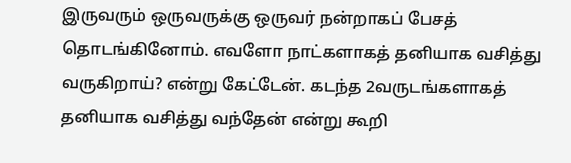இருவரும் ஒருவருக்கு ஒருவர் நன்றாகப் பேசத் தொடங்கினோம். எவளோ நாட்களாகத் தனியாக வசித்து வருகிறாய்? என்று கேட்டேன். கடந்த 2வருடங்களாகத் தனியாக வசித்து வந்தேன் என்று கூறி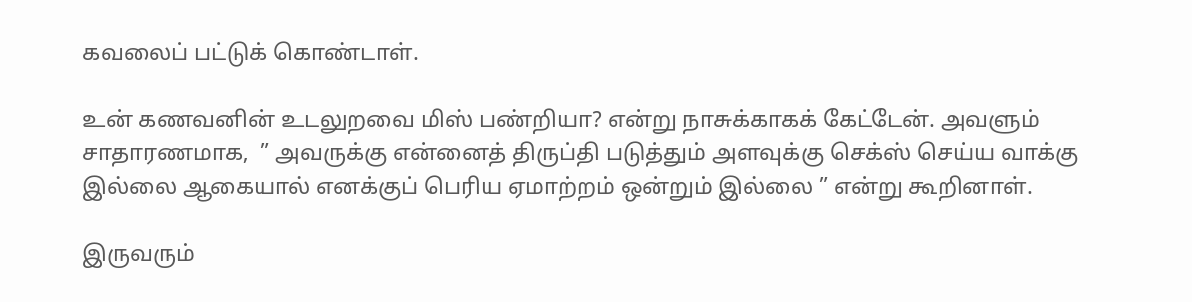கவலைப் பட்டுக் கொண்டாள்.

உன் கணவனின் உடலுறவை மிஸ் பண்றியா? என்று நாசுக்காகக் கேட்டேன். அவளும் சாதாரணமாக,  ” அவருக்கு என்னைத் திருப்தி படுத்தும் அளவுக்கு செக்ஸ் செய்ய வாக்கு இல்லை ஆகையால் எனக்குப் பெரிய ஏமாற்றம் ஒன்றும் இல்லை ” என்று கூறினாள்.

இருவரும்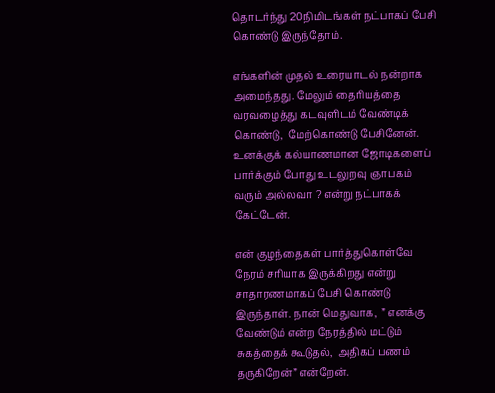தொடர்ந்து 20நிமிடங்கள் நட்பாகப் பேசி கொண்டு இருந்தோம்.

எங்களின் முதல் உரையாடல் நன்றாக அமைந்தது. மேலும் தைரியத்தை வரவழைத்து கடவுளிடம் வேண்டிக் கொண்டு,  மேற்கொண்டு பேசினேன். உனக்குக் கல்யாணமான ஜோடிகளைப் பார்க்கும் போது உடலுறவு ஞாபகம் வரும் அல்லவா ? என்று நட்பாகக் கேட்டேன்.

என் குழந்தைகள் பார்த்துகொள்வே நேரம் சரியாக இருக்கிறது என்று சாதாரணமாகப் பேசி கொண்டு இருந்தாள். நான் மெதுவாக,  ” எனக்கு வேண்டும் என்ற நேரத்தில் மட்டும் சுகத்தைக் கூடுதல்,  அதிகப் பணம் தருகிறேன்” என்றேன்.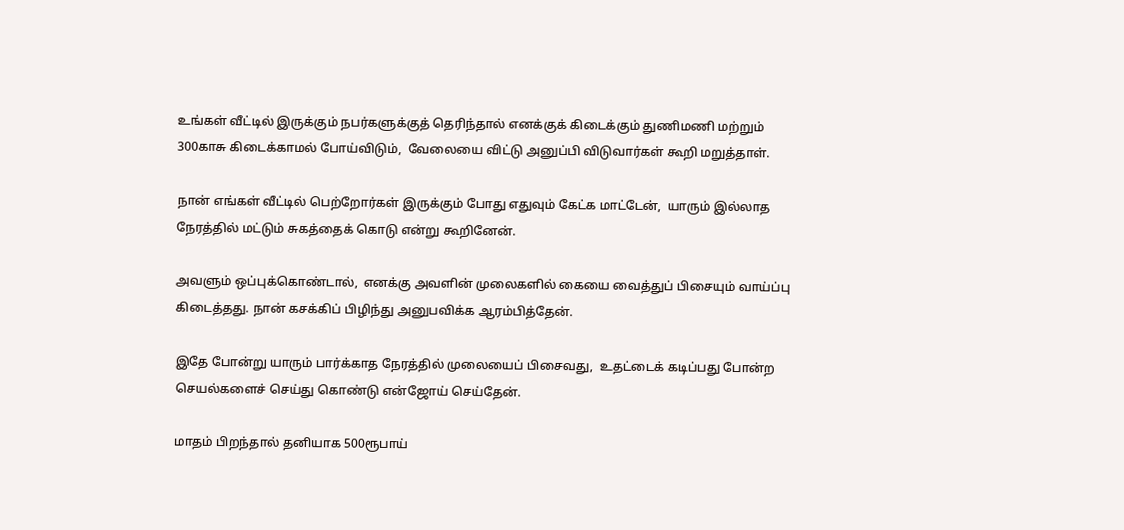உங்கள் வீட்டில் இருக்கும் நபர்களுக்குத் தெரிந்தால் எனக்குக் கிடைக்கும் துணிமணி மற்றும் 300காசு கிடைக்காமல் போய்விடும்,  வேலையை விட்டு அனுப்பி விடுவார்கள் கூறி மறுத்தாள்.

நான் எங்கள் வீட்டில் பெற்றோர்கள் இருக்கும் போது எதுவும் கேட்க மாட்டேன்,  யாரும் இல்லாத நேரத்தில் மட்டும் சுகத்தைக் கொடு என்று கூறினேன்.

அவளும் ஒப்புக்கொண்டால்,  எனக்கு அவளின் முலைகளில் கையை வைத்துப் பிசையும் வாய்ப்பு கிடைத்தது. நான் கசக்கிப் பிழிந்து அனுபவிக்க ஆரம்பித்தேன்.

இதே போன்று யாரும் பார்க்காத நேரத்தில் முலையைப் பிசைவது,  உதட்டைக் கடிப்பது போன்ற செயல்களைச் செய்து கொண்டு என்ஜோய் செய்தேன்.

மாதம் பிறந்தால் தனியாக 500ரூபாய்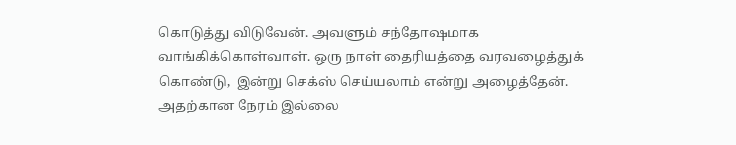கொடுத்து விடுவேன். அவளும் சந்தோஷமாக வாங்கிக்கொள்வாள். ஒரு நாள் தைரியத்தை வரவழைத்துக் கொண்டு,  இன்று செக்ஸ் செய்யலாம் என்று அழைத்தேன். அதற்கான நேரம் இல்லை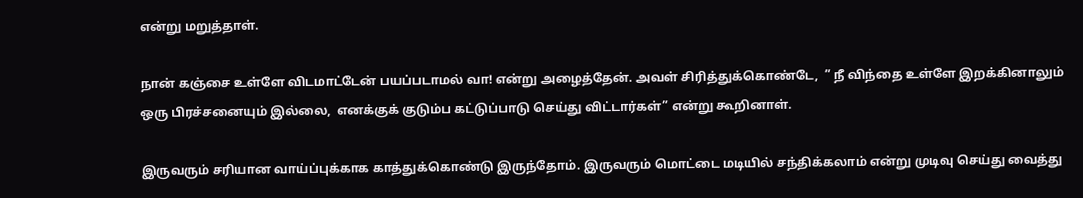என்று மறுத்தாள்.

நான் கஞ்சை உள்ளே விடமாட்டேன் பயப்படாமல் வா! என்று அழைத்தேன். அவள் சிரித்துக்கொண்டே,  ” நீ விந்தை உள்ளே இறக்கினாலும் ஒரு பிரச்சனையும் இல்லை,  எனக்குக் குடும்ப கட்டுப்பாடு செய்து விட்டார்கள்” என்று கூறினாள்.

இருவரும் சரியான வாய்ப்புக்காக காத்துக்கொண்டு இருந்தோம். இருவரும் மொட்டை மடியில் சந்திக்கலாம் என்று முடிவு செய்து வைத்து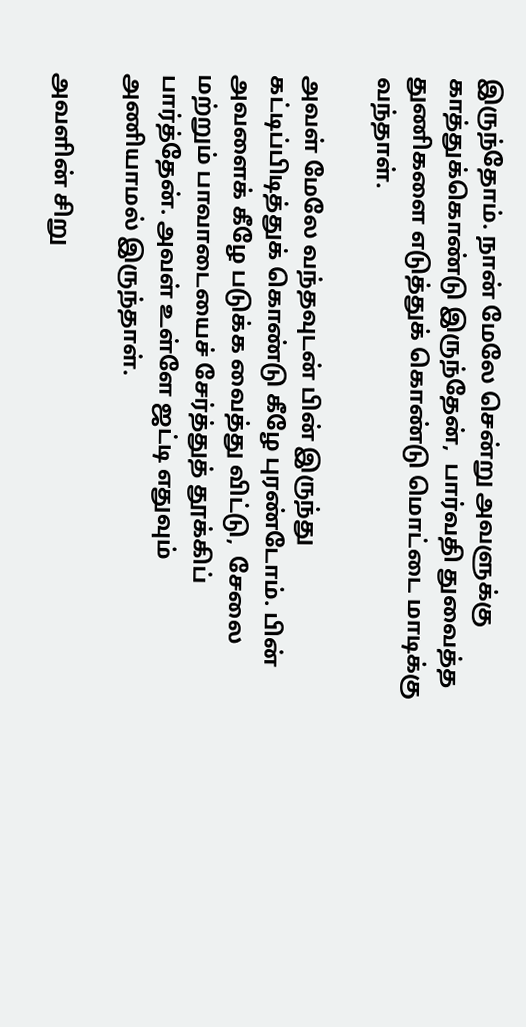இருந்தோம். நான் மேலே சென்று அவளுக்கு காத்துக்கொண்டு இருந்தேன்,  பார்வதி துவைத்த துணிகளை எடுத்துக் கொண்டு மொட்டை மாடிக்கு வந்தாள்.

அவள் மேலே வந்தவுடன் பின் இருந்து கட்டிப்பிடித்துக் கொண்டு கீழே புரண்டோம். பின் அவளைக் கீழே படுக்க வைத்து விட்டு,  சேலை மற்றும் பாவாடையைச் சேர்த்துத் தூக்கிப் பார்த்தேன். அவள் உள்ளே ஜட்டி எதுவும் அணியாமல் இருந்தாள்.

அவளின் சிறு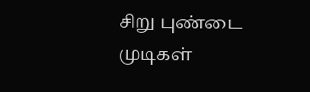சிறு புண்டை முடிகள்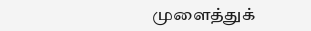முளைத்துக்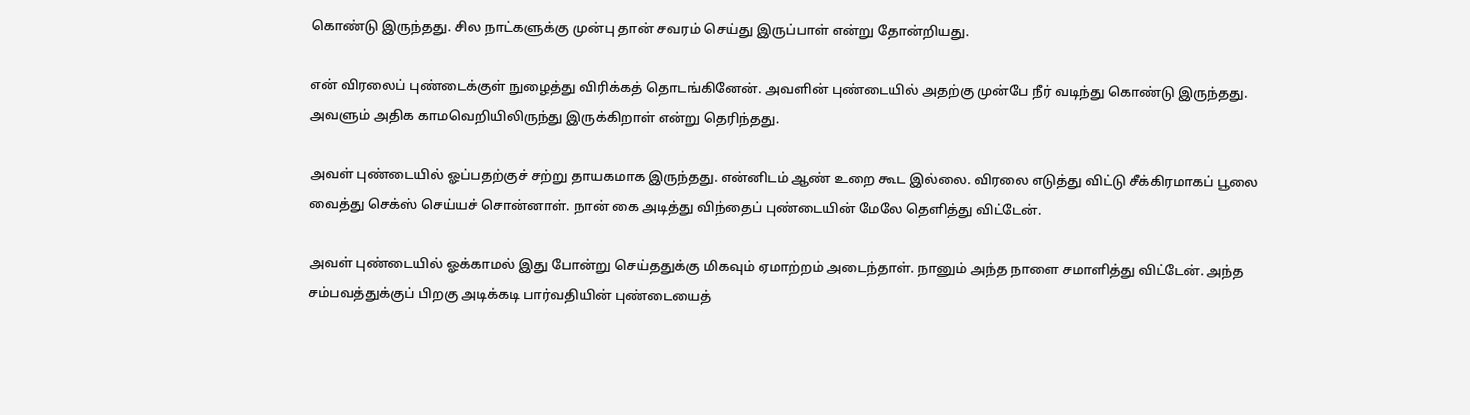கொண்டு இருந்தது. சில நாட்களுக்கு முன்பு தான் சவரம் செய்து இருப்பாள் என்று தோன்றியது.

என் விரலைப் புண்டைக்குள் நுழைத்து விரிக்கத் தொடங்கினேன். அவளின் புண்டையில் அதற்கு முன்பே நீர் வடிந்து கொண்டு இருந்தது. அவளும் அதிக காமவெறியிலிருந்து இருக்கிறாள் என்று தெரிந்தது.

அவள் புண்டையில் ஓப்பதற்குச் சற்று தாயகமாக இருந்தது. என்னிடம் ஆண் உறை கூட இல்லை. விரலை எடுத்து விட்டு சீக்கிரமாகப் பூலை வைத்து செக்ஸ் செய்யச் சொன்னாள். நான் கை அடித்து விந்தைப் புண்டையின் மேலே தெளித்து விட்டேன்.

அவள் புண்டையில் ஓக்காமல் இது போன்று செய்ததுக்கு மிகவும் ஏமாற்றம் அடைந்தாள். நானும் அந்த நாளை சமாளித்து விட்டேன். அந்த சம்பவத்துக்குப் பிறகு அடிக்கடி பார்வதியின் புண்டையைத்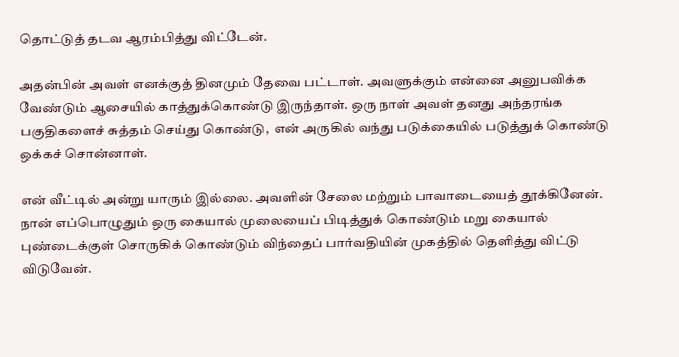தொட்டுத் தடவ ஆரம்பித்து விட்டேன்.

அதன்பின் அவள் எனக்குத் தினமும் தேவை பட்டாள். அவளுக்கும் என்னை அனுபவிக்க வேண்டும் ஆசையில் காத்துக்கொண்டு இருந்தாள். ஒரு நாள் அவள் தனது அந்தரங்க பகுதிகளைச் சுத்தம் செய்து கொண்டு,  என் அருகில் வந்து படுக்கையில் படுத்துக் கொண்டு ஒக்கச் சொன்னாள்.

என் வீட்டில் அன்று யாரும் இல்லை. அவளின் சேலை மற்றும் பாவாடையைத் தூக்கினேன். நான் எப்பொழுதும் ஒரு கையால் முலையைப் பிடித்துக் கொண்டும் மறு கையால் புண்டைக்குள் சொருகிக் கொண்டும் விந்தைப் பார்வதியின் முகத்தில் தெளித்து விட்டு விடுவேன்.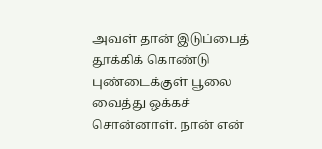அவள் தான் இடுப்பைத் தூக்கிக் கொண்டு புண்டைக்குள் பூலை வைத்து ஒக்கச் சொன்னாள். நான் என்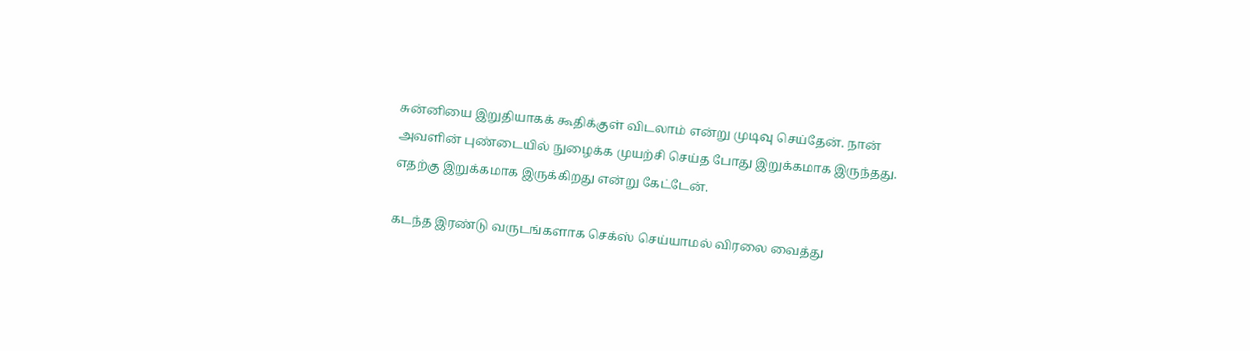சுன்னியை இறுதியாகக் கூதிக்குள் விடலாம் என்று முடிவு செய்தேன். நான் அவளின் புண்டையில் நுழைக்க முயற்சி செய்த போது இறுக்கமாக இருந்தது. எதற்கு இறுக்கமாக இருக்கிறது என்று கேட்டேன்.

கடந்த இரண்டு வருடங்களாக செக்ஸ் செய்யாமல் விரலை வைத்து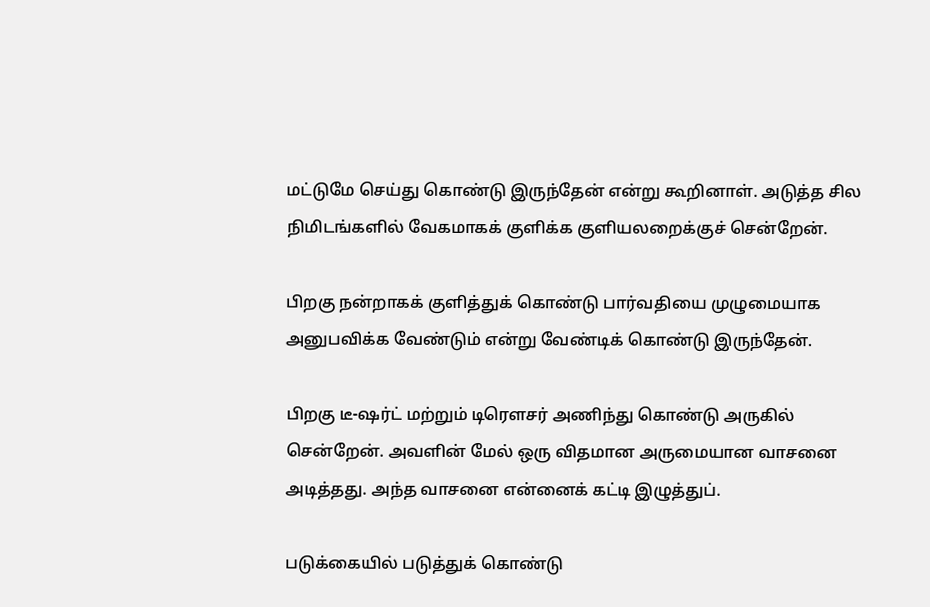மட்டுமே செய்து கொண்டு இருந்தேன் என்று கூறினாள். அடுத்த சில நிமிடங்களில் வேகமாகக் குளிக்க குளியலறைக்குச் சென்றேன்.

பிறகு நன்றாகக் குளித்துக் கொண்டு பார்வதியை முழுமையாக அனுபவிக்க வேண்டும் என்று வேண்டிக் கொண்டு இருந்தேன்.

பிறகு டீ-ஷர்ட் மற்றும் டிரௌசர் அணிந்து கொண்டு அருகில் சென்றேன். அவளின் மேல் ஒரு விதமான அருமையான வாசனை அடித்தது. அந்த வாசனை என்னைக் கட்டி இழுத்துப்.

படுக்கையில் படுத்துக் கொண்டு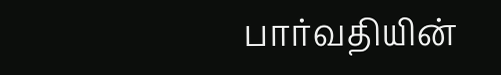பார்வதியின்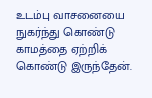உடம்பு வாசனையை நுகர்ந்து கொண்டு காமத்தை ஏற்றிக் கொண்டு இருந்தேன்.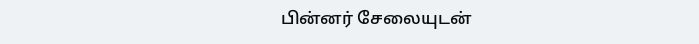பின்னர் சேலையுடன்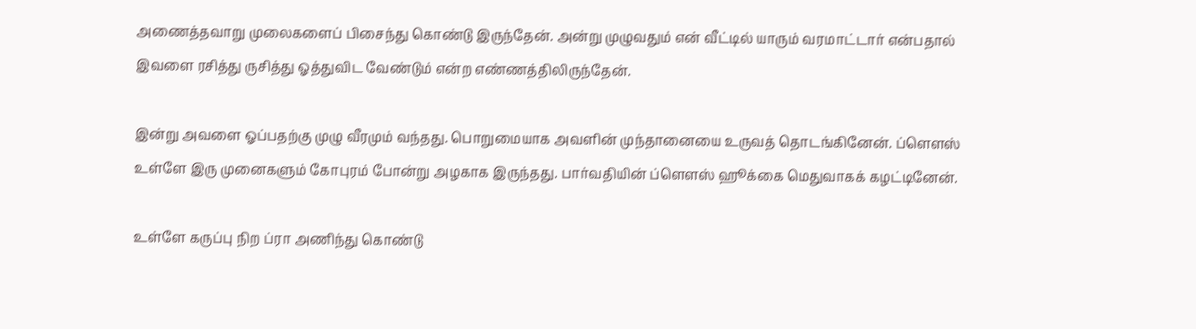அணைத்தவாறு முலைகளைப் பிசைந்து கொண்டு இருந்தேன். அன்று முழுவதும் என் வீட்டில் யாரும் வரமாட்டார் என்பதால் இவளை ரசித்து ருசித்து ஓத்துவிட வேண்டும் என்ற எண்ணத்திலிருந்தேன்.

இன்று அவளை ஓப்பதற்கு முழு வீரமும் வந்தது. பொறுமையாக அவளின் முந்தானையை உருவத் தொடங்கினேன். ப்ளௌஸ் உள்ளே இரு முனைகளும் கோபுரம் போன்று அழகாக இருந்தது. பார்வதியின் ப்ளௌஸ் ஹூக்கை மெதுவாகக் கழட்டினேன்.

உள்ளே கருப்பு நிற ப்ரா அணிந்து கொண்டு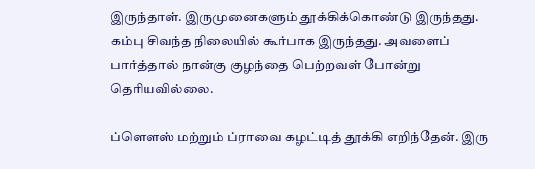இருந்தாள். இருமுனைகளும் தூக்கிக்கொண்டு இருந்தது. கம்பு சிவந்த நிலையில் கூர்பாக இருந்தது. அவளைப் பார்த்தால் நான்கு குழந்தை பெற்றவள் போன்று தெரியவில்லை.

ப்ளௌஸ் மற்றும் ப்ராவை கழட்டித் தூக்கி எறிந்தேன். இரு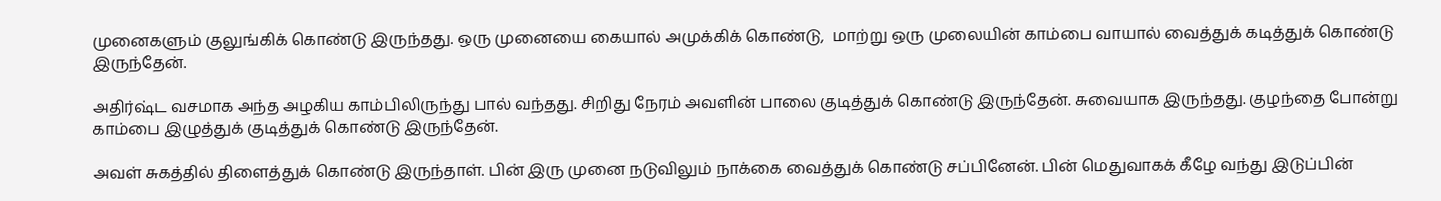முனைகளும் குலுங்கிக் கொண்டு இருந்தது. ஒரு முனையை கையால் அமுக்கிக் கொண்டு,  மாற்று ஒரு முலையின் காம்பை வாயால் வைத்துக் கடித்துக் கொண்டு இருந்தேன்.

அதிர்ஷ்ட வசமாக அந்த அழகிய காம்பிலிருந்து பால் வந்தது. சிறிது நேரம் அவளின் பாலை குடித்துக் கொண்டு இருந்தேன். சுவையாக இருந்தது. குழந்தை போன்று காம்பை இழுத்துக் குடித்துக் கொண்டு இருந்தேன்.

அவள் சுகத்தில் திளைத்துக் கொண்டு இருந்தாள். பின் இரு முனை நடுவிலும் நாக்கை வைத்துக் கொண்டு சப்பினேன். பின் மெதுவாகக் கீழே வந்து இடுப்பின்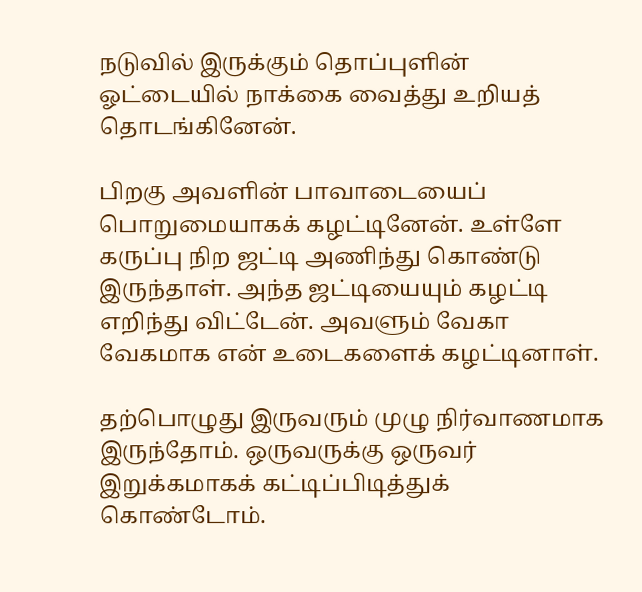நடுவில் இருக்கும் தொப்புளின் ஓட்டையில் நாக்கை வைத்து உறியத் தொடங்கினேன்.

பிறகு அவளின் பாவாடையைப் பொறுமையாகக் கழட்டினேன். உள்ளே கருப்பு நிற ஜட்டி அணிந்து கொண்டு இருந்தாள். அந்த ஜட்டியையும் கழட்டி எறிந்து விட்டேன். அவளும் வேகா வேகமாக என் உடைகளைக் கழட்டினாள்.

தற்பொழுது இருவரும் முழு நிர்வாணமாக இருந்தோம். ஒருவருக்கு ஒருவர் இறுக்கமாகக் கட்டிப்பிடித்துக் கொண்டோம்.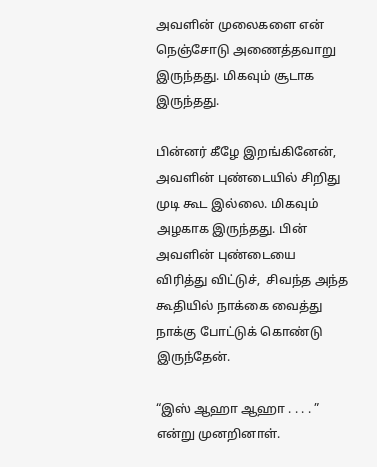அவளின் முலைகளை என் நெஞ்சோடு அணைத்தவாறு இருந்தது. மிகவும் சூடாக இருந்தது.

பின்னர் கீழே இறங்கினேன்,  அவளின் புண்டையில் சிறிது முடி கூட இல்லை. மிகவும் அழகாக இருந்தது. பின் அவளின் புண்டையை விரித்து விட்டுச்,  சிவந்த அந்த கூதியில் நாக்கை வைத்து நாக்கு போட்டுக் கொண்டு இருந்தேன்.

“இஸ் ஆஹா ஆஹா . . . . ” என்று முனறினாள்.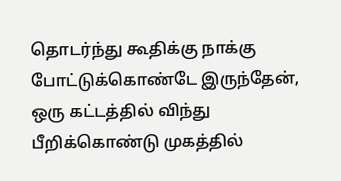தொடர்ந்து கூதிக்கு நாக்கு போட்டுக்கொண்டே இருந்தேன்,  ஒரு கட்டத்தில் விந்து பீறிக்கொண்டு முகத்தில்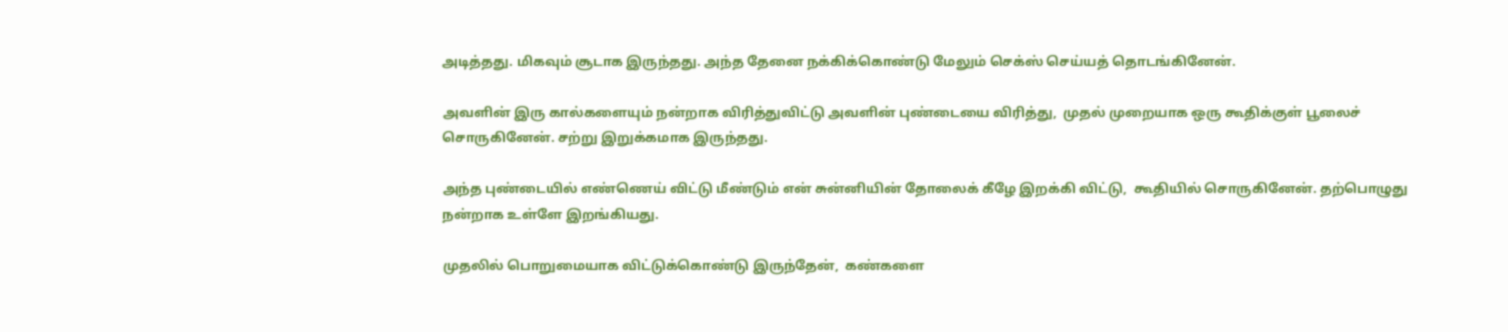அடித்தது. மிகவும் சூடாக இருந்தது. அந்த தேனை நக்கிக்கொண்டு மேலும் செக்ஸ் செய்யத் தொடங்கினேன்.

அவளின் இரு கால்களையும் நன்றாக விரித்துவிட்டு அவளின் புண்டையை விரித்து,  முதல் முறையாக ஒரு கூதிக்குள் பூலைச் சொருகினேன். சற்று இறுக்கமாக இருந்தது.

அந்த புண்டையில் எண்ணெய் விட்டு மீண்டும் என் சுன்னியின் தோலைக் கீழே இறக்கி விட்டு,  கூதியில் சொருகினேன். தற்பொழுது நன்றாக உள்ளே இறங்கியது.

முதலில் பொறுமையாக விட்டுக்கொண்டு இருந்தேன்,  கண்களை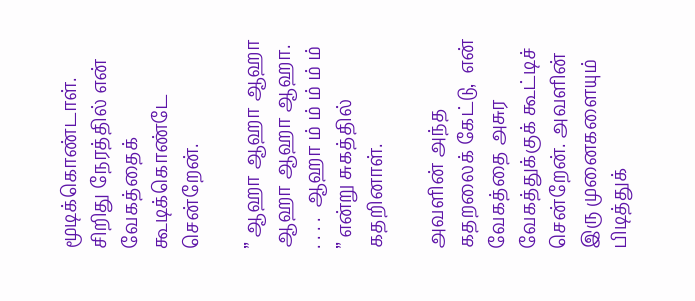மூடிக்கொண்டாள். சிறிது நேரத்தில் என் வேகத்தைக் கூடிக்கொண்டே சென்றேன்.

” ஆஹா ஆஹா ஆஹா ஆஹா ஆஹா ஆஹா. . . . .  ஆஹா ம் ம் ம் ம் ம் ” என்று சுகத்தில் கதறினாள்.

அவளின் அந்த கதறலைக் கேட்டு,  என் வேகத்தை அசுர வேகத்துக்குக் கூட்டிச் சென்றேன். அவளின் இரு முனைகளையும் பிடித்துக்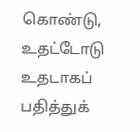கொண்டு,  உதட்டோடு உதடாகப் பதித்துக்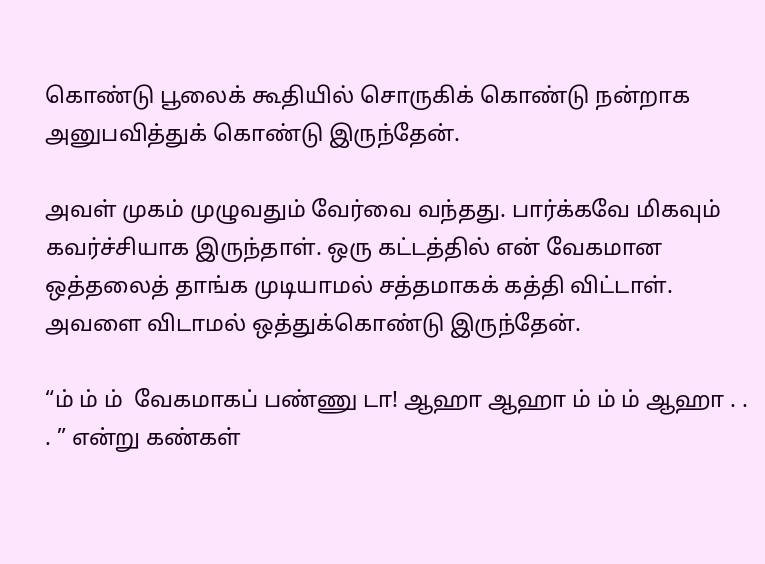கொண்டு பூலைக் கூதியில் சொருகிக் கொண்டு நன்றாக அனுபவித்துக் கொண்டு இருந்தேன்.

அவள் முகம் முழுவதும் வேர்வை வந்தது. பார்க்கவே மிகவும் கவர்ச்சியாக இருந்தாள். ஒரு கட்டத்தில் என் வேகமான ஒத்தலைத் தாங்க முடியாமல் சத்தமாகக் கத்தி விட்டாள். அவளை விடாமல் ஒத்துக்கொண்டு இருந்தேன்.

“ம் ம் ம்  வேகமாகப் பண்ணு டா! ஆஹா ஆஹா ம் ம் ம் ஆஹா . . . ” என்று கண்கள்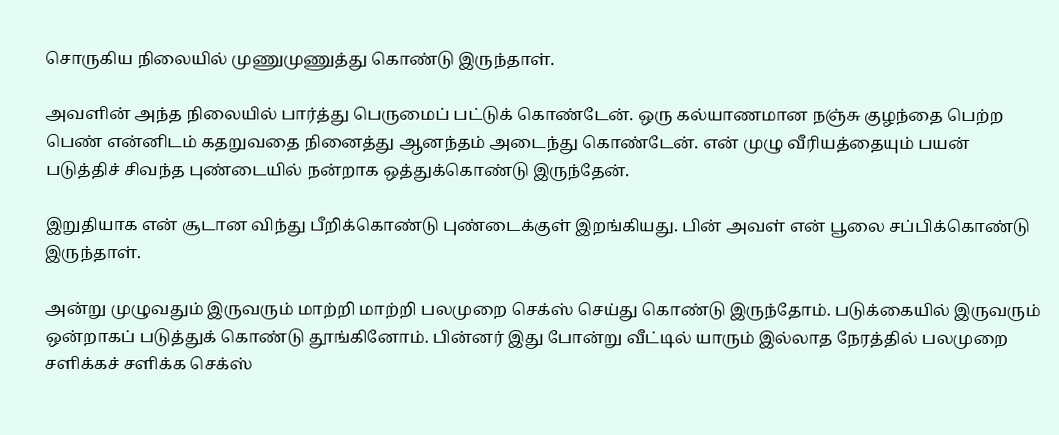சொருகிய நிலையில் முணுமுணுத்து கொண்டு இருந்தாள்.

அவளின் அந்த நிலையில் பார்த்து பெருமைப் பட்டுக் கொண்டேன். ஒரு கல்யாணமான நஞ்சு குழந்தை பெற்ற  பெண் என்னிடம் கதறுவதை நினைத்து ஆனந்தம் அடைந்து கொண்டேன். என் முழு வீரியத்தையும் பயன் படுத்திச் சிவந்த புண்டையில் நன்றாக ஒத்துக்கொண்டு இருந்தேன்.

இறுதியாக என் சூடான விந்து பீறிக்கொண்டு புண்டைக்குள் இறங்கியது. பின் அவள் என் பூலை சப்பிக்கொண்டு இருந்தாள்.

அன்று முழுவதும் இருவரும் மாற்றி மாற்றி பலமுறை செக்ஸ் செய்து கொண்டு இருந்தோம். படுக்கையில் இருவரும் ஒன்றாகப் படுத்துக் கொண்டு தூங்கினோம். பின்னர் இது போன்று வீட்டில் யாரும் இல்லாத நேரத்தில் பலமுறை சளிக்கச் சளிக்க செக்ஸ்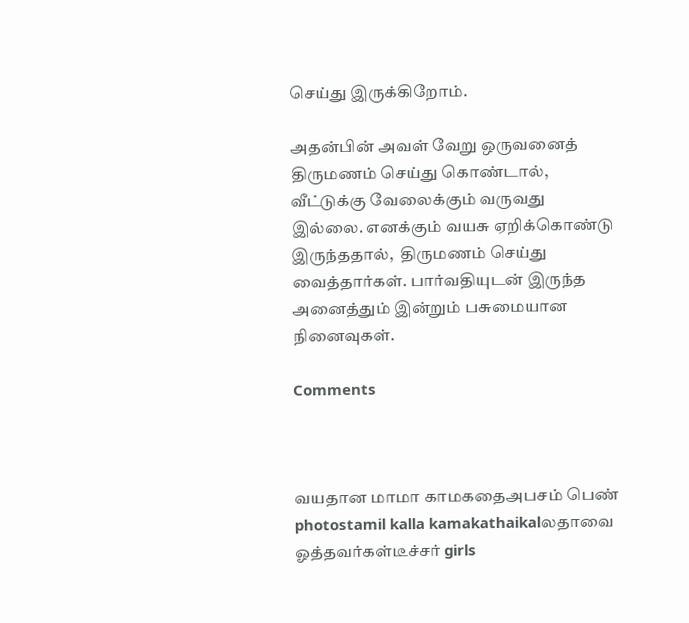செய்து இருக்கிறோம்.

அதன்பின் அவள் வேறு ஒருவனைத் திருமணம் செய்து கொண்டால்,  வீட்டுக்கு வேலைக்கும் வருவது இல்லை. எனக்கும் வயசு ஏறிக்கொண்டு இருந்ததால்,  திருமணம் செய்து வைத்தார்கள். பார்வதியுடன் இருந்த அனைத்தும் இன்றும் பசுமையான நினைவுகள்.

Comments



வயதான மாமா காமகதைஅபசம் பெண் photostamil kalla kamakathaikalலதாவை ஓத்தவர்கள்டீச்சர் girls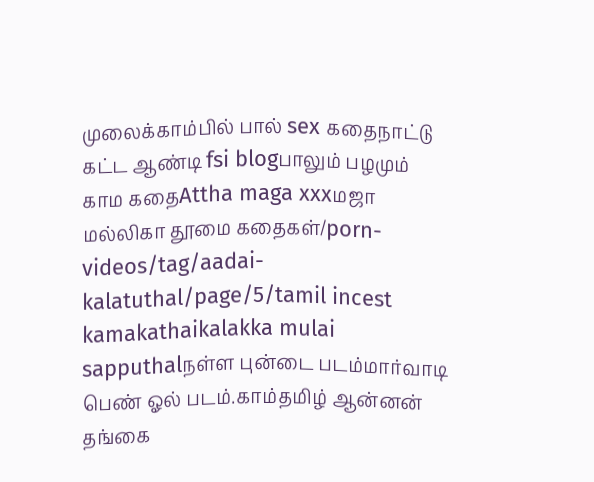முலைக்காம்பில் பால் sex கதைநாட்டு கட்ட ஆண்டி fsi blogபாலும் பழமும் காம கதைAttha maga xxxமஜா மல்லிகா தூமை கதைகள்/porn-videos/tag/aadai-kalatuthal/page/5/tamil incest kamakathaikalakka mulai sapputhalநள்ள புன்டை படம்மார்வாடி பெண் ஓல் படம்.காம்தமிழ் ஆன்னன் தங்கை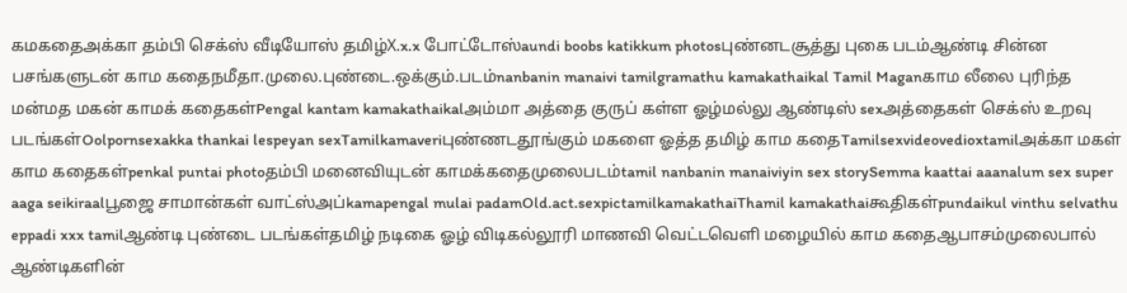கமகதைஅக்கா தம்பி செக்ஸ் வீடியோஸ் தமிழ்X.x.x போட்டோஸ்aundi boobs katikkum photosபுண்னடசூத்து புகை படம்ஆண்டி சின்ன பசங்களுடன் காம கதைநமீதா.முலை.புண்டை.ஒக்கும்.படம்nanbanin manaivi tamilgramathu kamakathaikal Tamil Maganகாம லீலை புரிந்த மன்மத மகன் காமக் கதைகள்Pengal kantam kamakathaikalஅம்மா அத்தை குருப் கள்ள ஓழ்மல்லு ஆண்டிஸ் sexஅத்தைகள் செக்ஸ் உறவு படங்கள்Oolpornsexakka thankai lespeyan sexTamilkamaveriபுண்ணடதூங்கும் மகளை ஓத்த தமிழ் காம கதைTamilsexvideovedioxtamilஅக்கா மகள் காம கதைகள்penkal puntai photoதம்பி மனைவியுடன் காமக்கதைமுலைபடம்tamil nanbanin manaiviyin sex storySemma kaattai aaanalum sex super aaga seikiraalபூஜை சாமான்கள் வாட்ஸ்அப்kamapengal mulai padamOld.act.sexpictamilkamakathaiThamil kamakathaiகூதிகள்pundaikul vinthu selvathu eppadi xxx tamilஆண்டி புண்டை படங்கள்தமிழ் நடிகை ஓழ் விடிகல்லூரி மாணவி வெட்டவெளி மழையில் காம கதைஆபாசம்முலைபால் ஆண்டிகளின்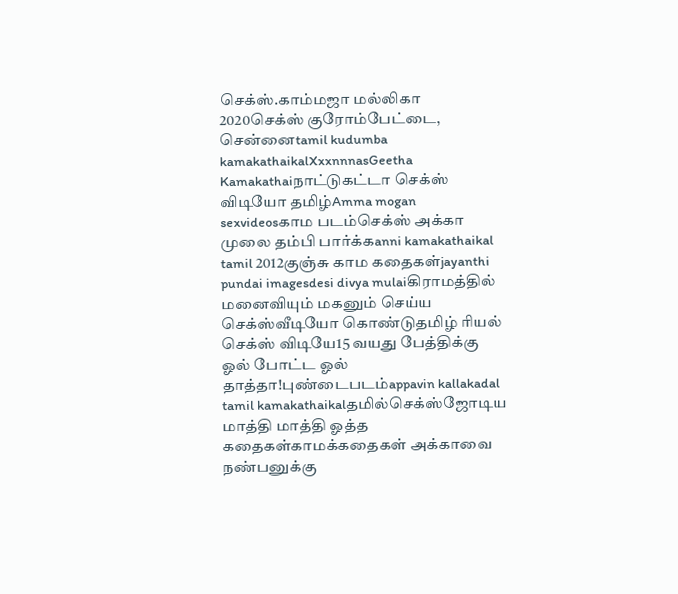செக்ஸ்.காம்மஜா மல்லிகா 2020செக்ஸ் குரோம்பேட்டை, சென்னைtamil kudumba kamakathaikalXxxnnnasGeetha Kamakathaiநாட்டுகட்டா செக்ஸ் விடியோ தமிழ்Amma mogan sexvideosகாம படம்செக்ஸ் அக்கா முலை தம்பி பார்க்கanni kamakathaikal tamil 2012குஞ்சு காம கதைகள்jayanthi pundai imagesdesi divya mulaiகிராமத்தில் மனைவியும் மகனும் செய்ய செக்ஸ்வீடியோ கொண்டுதமிழ் ரியல் செக்ஸ் விடியே15 வயது பேத்திக்கு ஓல் போட்ட ஓல் தாத்தா!புண்டைபடம்appavin kallakadal tamil kamakathaikalதமில்செக்ஸ்ஜோடிய மாத்தி மாத்தி ஓத்த கதைகள்காமக்கதைகள் அக்காவை நண்பனுக்கு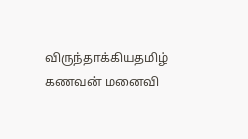விருந்தாக்கியதமிழ் கணவன் மனைவி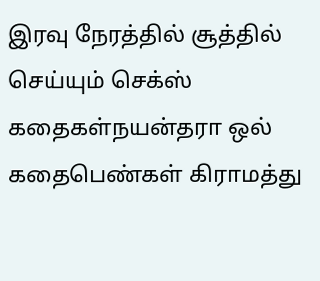இரவு நேரத்தில் சூத்தில் செய்யும் செக்ஸ் கதைகள்நயன்தரா ஒல் கதைபெண்கள் கிராமத்து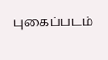புகைப்படம்